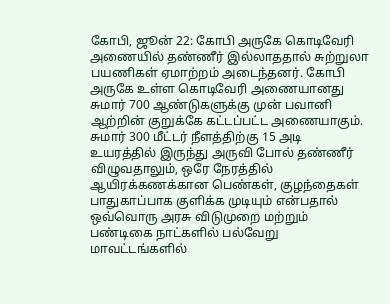கோபி, ஜூன் 22: கோபி அருகே கொடிவேரி அணையில் தண்ணீர் இல்லாததால் சுற்றுலா பயணிகள் ஏமாற்றம் அடைந்தனர். கோபி அருகே உள்ள கொடிவேரி அணையானது சுமார் 700 ஆண்டுகளுக்கு முன் பவானி ஆற்றின் குறுக்கே கட்டப்பட்ட அணையாகும். சுமார் 300 மீட்டர் நீளத்திற்கு 15 அடி உயரத்தில் இருந்து அருவி போல் தண்ணீர் விழுவதாலும், ஒரே நேரத்தில் ஆயிரக்கணக்கான பெண்கள், குழந்தைகள் பாதுகாப்பாக குளிக்க முடியும் என்பதால் ஒவ்வொரு அரசு விடுமுறை மற்றும் பண்டிகை நாட்களில் பல்வேறு மாவட்டங்களில்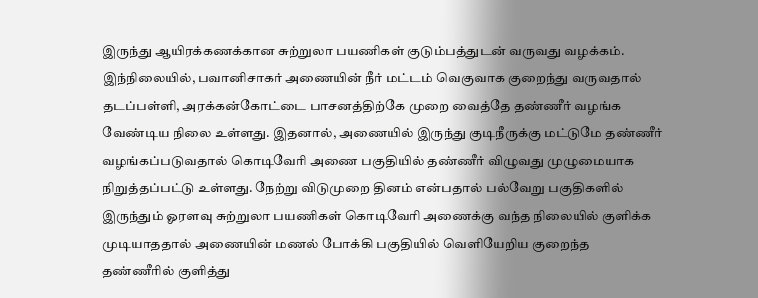இருந்து ஆயிரக்கணக்கான சுற்றுலா பயணிகள் குடும்பத்துடன் வருவது வழக்கம்.
இந்நிலையில், பவானிசாகர் அணையின் நீர் மட்டம் வெகுவாக குறைந்து வருவதால் தடப்பள்ளி, அரக்கன்கோட்டை பாசனத்திற்கே முறை வைத்தே தண்ணீர் வழங்க வேண்டிய நிலை உள்ளது. இதனால், அணையில் இருந்து குடிநீருக்கு மட்டுமே தண்ணீர் வழங்கப்படுவதால் கொடிவேரி அணை பகுதியில் தண்ணீர் விழுவது முழுமையாக நிறுத்தப்பட்டு உள்ளது. நேற்று விடுமுறை தினம் என்பதால் பல்வேறு பகுதிகளில் இருந்தும் ஓரளவு சுற்றுலா பயணிகள் கொடிவேரி அணைக்கு வந்த நிலையில் குளிக்க முடியாததால் அணையின் மணல் போக்கி பகுதியில் வெளியேறிய குறைந்த தண்ணீரில் குளித்து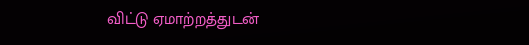விட்டு ஏமாற்றத்துடன்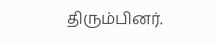திரும்பினர்.